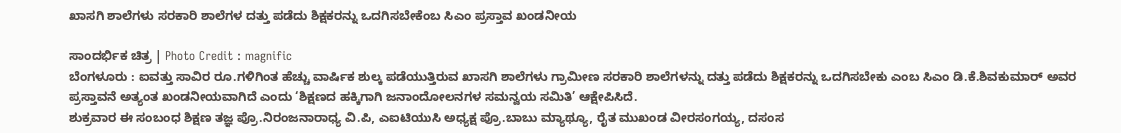ಖಾಸಗಿ ಶಾಲೆಗಳು ಸರಕಾರಿ ಶಾಲೆಗಳ ದತ್ತು ಪಡೆದು ಶಿಕ್ಷಕರನ್ನು ಒದಗಿಸಬೇಕೆಂಬ ಸಿಎಂ ಪ್ರಸ್ತಾವ ಖಂಡನೀಯ

ಸಾಂದರ್ಭಿಕ ಚಿತ್ರ | Photo Credit : magnific
ಬೆಂಗಳೂರು : ಐವತ್ತು ಸಾವಿರ ರೂ.ಗಳಿಗಿಂತ ಹೆಚ್ಚು ವಾರ್ಷಿಕ ಶುಲ್ಕ ಪಡೆಯುತ್ತಿರುವ ಖಾಸಗಿ ಶಾಲೆಗಳು ಗ್ರಾಮೀಣ ಸರಕಾರಿ ಶಾಲೆಗಳನ್ನು ದತ್ತು ಪಡೆದು ಶಿಕ್ಷಕರನ್ನು ಒದಗಿಸಬೇಕು ಎಂಬ ಸಿಎಂ ಡಿ.ಕೆ.ಶಿವಕುಮಾರ್ ಅವರ ಪ್ರಸ್ತಾವನೆ ಅತ್ಯಂತ ಖಂಡನೀಯವಾಗಿದೆ ಎಂದು ‘ಶಿಕ್ಷಣದ ಹಕ್ಕಿಗಾಗಿ ಜನಾಂದೋಲನಗಳ ಸಮನ್ವಯ ಸಮಿತಿ’ ಆಕ್ಷೇಪಿಸಿದೆ.
ಶುಕ್ರವಾರ ಈ ಸಂಬಂಧ ಶಿಕ್ಷಣ ತಜ್ಞ ಪ್ರೊ.ನಿರಂಜನಾರಾಧ್ಯ ವಿ.ಪಿ, ಎಐಟಿಯುಸಿ ಅಧ್ಯಕ್ಷ ಪ್ರೊ.ಬಾಬು ಮ್ಯಾಥ್ಯೂ, ರೈತ ಮುಖಂಡ ವೀರಸಂಗಯ್ಯ, ದಸಂಸ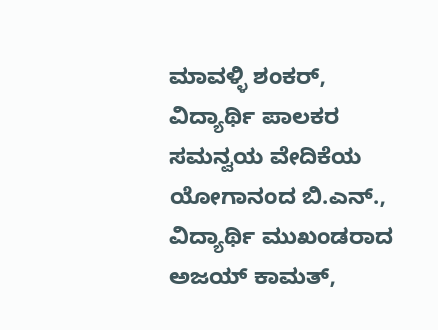ಮಾವಳ್ಳಿ ಶಂಕರ್, ವಿದ್ಯಾರ್ಥಿ ಪಾಲಕರ ಸಮನ್ವಯ ವೇದಿಕೆಯ ಯೋಗಾನಂದ ಬಿ.ಎನ್., ವಿದ್ಯಾರ್ಥಿ ಮುಖಂಡರಾದ ಅಜಯ್ ಕಾಮತ್,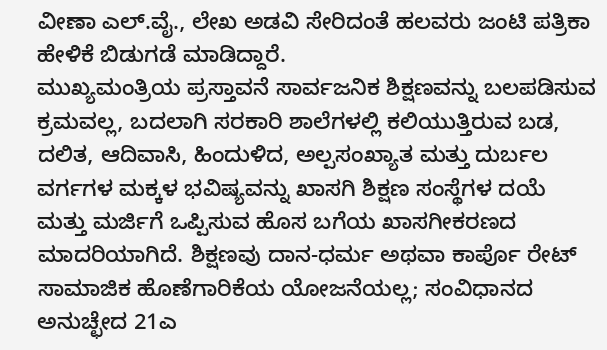ವೀಣಾ ಎಲ್.ವೈ., ಲೇಖ ಅಡವಿ ಸೇರಿದಂತೆ ಹಲವರು ಜಂಟಿ ಪತ್ರಿಕಾ ಹೇಳಿಕೆ ಬಿಡುಗಡೆ ಮಾಡಿದ್ದಾರೆ.
ಮುಖ್ಯಮಂತ್ರಿಯ ಪ್ರಸ್ತಾವನೆ ಸಾರ್ವಜನಿಕ ಶಿಕ್ಷಣವನ್ನು ಬಲಪಡಿಸುವ ಕ್ರಮವಲ್ಲ, ಬದಲಾಗಿ ಸರಕಾರಿ ಶಾಲೆಗಳಲ್ಲಿ ಕಲಿಯುತ್ತಿರುವ ಬಡ, ದಲಿತ, ಆದಿವಾಸಿ, ಹಿಂದುಳಿದ, ಅಲ್ಪಸಂಖ್ಯಾತ ಮತ್ತು ದುರ್ಬಲ ವರ್ಗಗಳ ಮಕ್ಕಳ ಭವಿಷ್ಯವನ್ನು ಖಾಸಗಿ ಶಿಕ್ಷಣ ಸಂಸ್ಥೆಗಳ ದಯೆ ಮತ್ತು ಮರ್ಜಿಗೆ ಒಪ್ಪಿಸುವ ಹೊಸ ಬಗೆಯ ಖಾಸಗೀಕರಣದ ಮಾದರಿಯಾಗಿದೆ. ಶಿಕ್ಷಣವು ದಾನ-ಧರ್ಮ ಅಥವಾ ಕಾರ್ಪೊ ರೇಟ್ ಸಾಮಾಜಿಕ ಹೊಣೆಗಾರಿಕೆಯ ಯೋಜನೆಯಲ್ಲ; ಸಂವಿಧಾನದ ಅನುಚ್ಛೇದ 21ಎ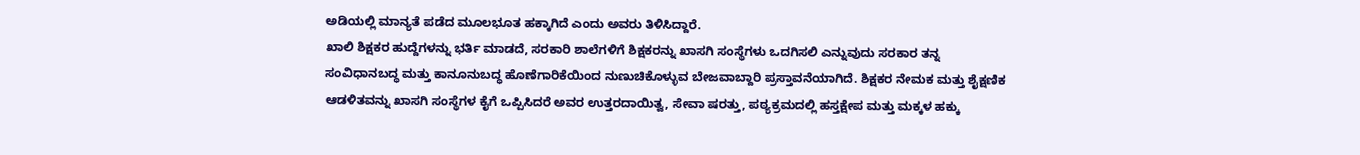ಅಡಿಯಲ್ಲಿ ಮಾನ್ಯತೆ ಪಡೆದ ಮೂಲಭೂತ ಹಕ್ಕಾಗಿದೆ ಎಂದು ಅವರು ತಿಳಿಸಿದ್ದಾರೆ.
ಖಾಲಿ ಶಿಕ್ಷಕರ ಹುದ್ದೆಗಳನ್ನು ಭರ್ತಿ ಮಾಡದೆ, ಸರಕಾರಿ ಶಾಲೆಗಳಿಗೆ ಶಿಕ್ಷಕರನ್ನು ಖಾಸಗಿ ಸಂಸ್ಥೆಗಳು ಒದಗಿಸಲಿ ಎನ್ನುವುದು ಸರಕಾರ ತನ್ನ ಸಂವಿಧಾನಬದ್ಧ ಮತ್ತು ಕಾನೂನುಬದ್ಧ ಹೊಣೆಗಾರಿಕೆಯಿಂದ ನುಣುಚಿಕೊಳ್ಳುವ ಬೇಜವಾಬ್ದಾರಿ ಪ್ರಸ್ತಾವನೆಯಾಗಿದೆ. ಶಿಕ್ಷಕರ ನೇಮಕ ಮತ್ತು ಶೈಕ್ಷಣಿಕ ಆಡಳಿತವನ್ನು ಖಾಸಗಿ ಸಂಸ್ಥೆಗಳ ಕೈಗೆ ಒಪ್ಪಿಸಿದರೆ ಅವರ ಉತ್ತರದಾಯಿತ್ವ, ಸೇವಾ ಷರತ್ತು, ಪಠ್ಯಕ್ರಮದಲ್ಲಿ ಹಸ್ತಕ್ಷೇಪ ಮತ್ತು ಮಕ್ಕಳ ಹಕ್ಕು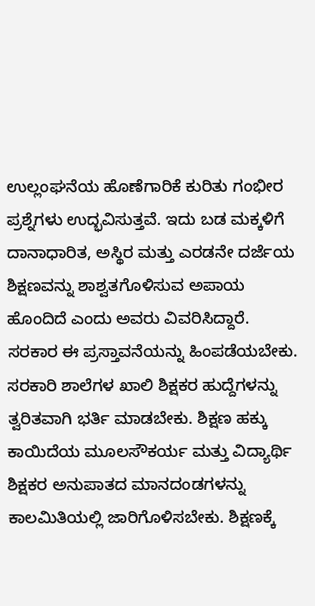ಉಲ್ಲಂಘನೆಯ ಹೊಣೆಗಾರಿಕೆ ಕುರಿತು ಗಂಭೀರ ಪ್ರಶ್ನೆಗಳು ಉದ್ಭವಿಸುತ್ತವೆ. ಇದು ಬಡ ಮಕ್ಕಳಿಗೆ ದಾನಾಧಾರಿತ, ಅಸ್ಥಿರ ಮತ್ತು ಎರಡನೇ ದರ್ಜೆಯ ಶಿಕ್ಷಣವನ್ನು ಶಾಶ್ವತಗೊಳಿಸುವ ಅಪಾಯ ಹೊಂದಿದೆ ಎಂದು ಅವರು ವಿವರಿಸಿದ್ದಾರೆ.
ಸರಕಾರ ಈ ಪ್ರಸ್ತಾವನೆಯನ್ನು ಹಿಂಪಡೆಯಬೇಕು. ಸರಕಾರಿ ಶಾಲೆಗಳ ಖಾಲಿ ಶಿಕ್ಷಕರ ಹುದ್ದೆಗಳನ್ನು ತ್ವರಿತವಾಗಿ ಭರ್ತಿ ಮಾಡಬೇಕು. ಶಿಕ್ಷಣ ಹಕ್ಕು ಕಾಯಿದೆಯ ಮೂಲಸೌಕರ್ಯ ಮತ್ತು ವಿದ್ಯಾರ್ಥಿ ಶಿಕ್ಷಕರ ಅನುಪಾತದ ಮಾನದಂಡಗಳನ್ನು ಕಾಲಮಿತಿಯಲ್ಲಿ ಜಾರಿಗೊಳಿಸಬೇಕು. ಶಿಕ್ಷಣಕ್ಕೆ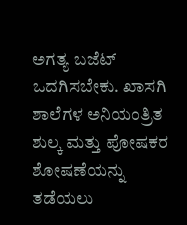ಅಗತ್ಯ ಬಜೆಟ್ ಒದಗಿಸಬೇಕು. ಖಾಸಗಿ ಶಾಲೆಗಳ ಅನಿಯಂತ್ರಿತ ಶುಲ್ಕ ಮತ್ತು ಪೋಷಕರ ಶೋಷಣೆಯನ್ನು ತಡೆಯಲು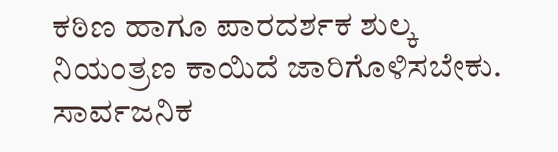ಕಠಿಣ ಹಾಗೂ ಪಾರದರ್ಶಕ ಶುಲ್ಕ ನಿಯಂತ್ರಣ ಕಾಯಿದೆ ಜಾರಿಗೊಳಿಸಬೇಕು. ಸಾರ್ವಜನಿಕ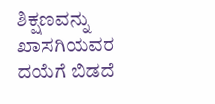ಶಿಕ್ಷಣವನ್ನು ಖಾಸಗಿಯವರ ದಯೆಗೆ ಬಿಡದೆ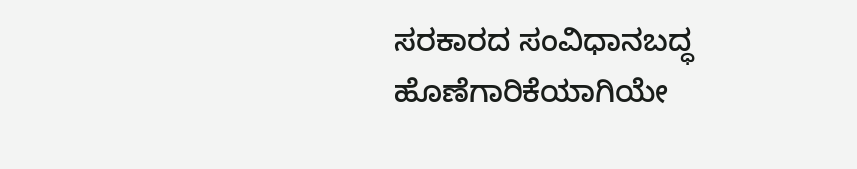ಸರಕಾರದ ಸಂವಿಧಾನಬದ್ಧ ಹೊಣೆಗಾರಿಕೆಯಾಗಿಯೇ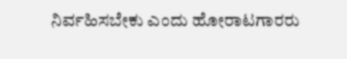ನಿರ್ವಹಿಸಬೇಕು ಎಂದು ಹೋರಾಟಗಾರರು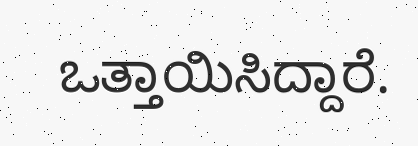ಒತ್ತಾಯಿಸಿದ್ದಾರೆ.